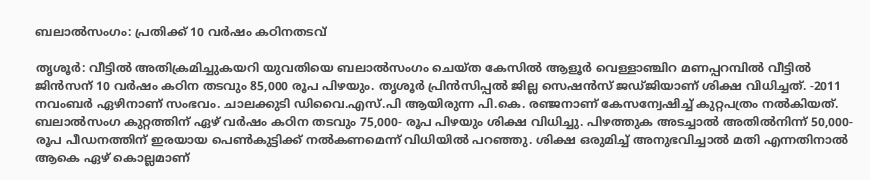ബലാൽസംഗം: പ്രതിക്ക് 10 വർഷം കഠിനതടവ്

തൃശൂർ: വീട്ടില്‍ അതിക്രമിച്ചുകയറി യുവതിയെ ബലാല്‍സംഗം ചെയ്ത കേസിൽ ആളൂര്‍ വെള്ളാഞ്ചിറ മണപ്പറമ്പില്‍ വീട്ടില്‍ ജിന്‍സന് 10 വർഷം കഠിന തടവും 85,000 രൂപ പിഴയും. തൃശൂര്‍ പ്രിന്‍സിപ്പല്‍ ജില്ല സെഷന്‍സ് ജഡ്ജിയാണ് ശിക്ഷ വിധിച്ചത്. -2011 നവംബർ ഏഴിനാണ് സംഭവം. ചാലക്കുടി ഡിവൈ.എസ്.പി ആയിരുന്ന പി.കെ. രഞ്ജനാണ് കേസന്വേഷിച്ച് കുറ്റപത്രം നല്‍കിയത്. ബലാല്‍സംഗ കുറ്റത്തിന് ഏഴ് വര്‍ഷം കഠിന തടവും 75,000- രൂപ പിഴയും ശിക്ഷ വിധിച്ചു. പിഴത്തുക അടച്ചാല്‍ അതില്‍നിന്ന് 50,000- രൂപ പീഡനത്തിന് ഇരയായ പെണ്‍കുട്ടിക്ക് നല്‍കണമെന്ന് വിധിയില്‍ പറഞ്ഞു. ശിക്ഷ ഒരുമിച്ച് അനുഭവിച്ചാല്‍ മതി എന്നതിനാൽ ആകെ ഏഴ് കൊല്ലമാണ്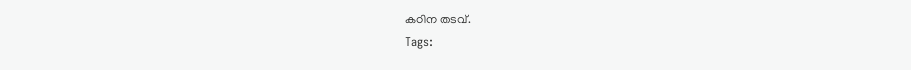കഠിന തടവ്.
Tags: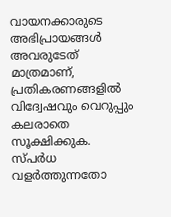വായനക്കാരുടെ അഭിപ്രായങ്ങള്‍ അവരുടേത് മാത്രമാണ്, പ്രതികരണങ്ങളിൽ വിദ്വേഷവും വെറുപ്പും കലരാതെ സൂക്ഷിക്കുക. സ്പർധ വളർത്തുന്നതോ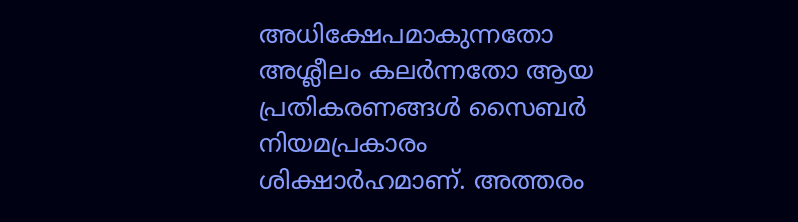അധിക്ഷേപമാകുന്നതോ അശ്ലീലം കലർന്നതോ ആയ പ്രതികരണങ്ങൾ സൈബർ നിയമപ്രകാരം ശിക്ഷാർഹമാണ്. അത്തരം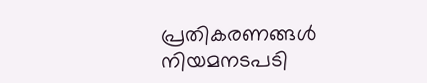പ്രതികരണങ്ങൾ നിയമനടപടി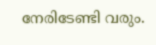നേരിടേണ്ടി വരും.